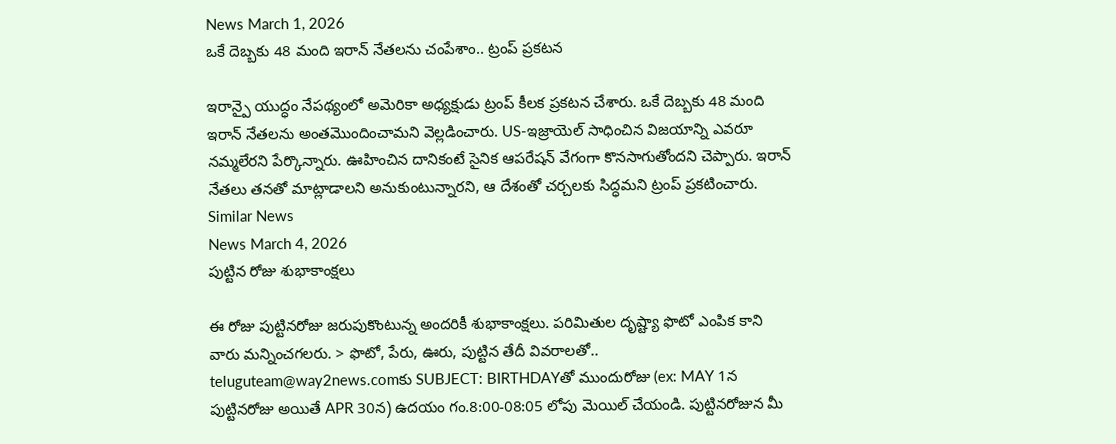News March 1, 2026
ఒకే దెబ్బకు 48 మంది ఇరాన్ నేతలను చంపేశాం.. ట్రంప్ ప్రకటన

ఇరాన్పై యుద్ధం నేపథ్యంలో అమెరికా అధ్యక్షుడు ట్రంప్ కీలక ప్రకటన చేశారు. ఒకే దెబ్బకు 48 మంది ఇరాన్ నేతలను అంతమొందించామని వెల్లడించారు. US-ఇజ్రాయెల్ సాధించిన విజయాన్ని ఎవరూ నమ్మలేరని పేర్కొన్నారు. ఊహించిన దానికంటే సైనిక ఆపరేషన్ వేగంగా కొనసాగుతోందని చెప్పారు. ఇరాన్ నేతలు తనతో మాట్లాడాలని అనుకుంటున్నారని, ఆ దేశంతో చర్చలకు సిద్ధమని ట్రంప్ ప్రకటించారు.
Similar News
News March 4, 2026
పుట్టిన రోజు శుభాకాంక్షలు

ఈ రోజు పుట్టినరోజు జరుపుకొంటున్న అందరికీ శుభాకాంక్షలు. పరిమితుల దృష్ట్యా ఫొటో ఎంపిక కాని వారు మన్నించగలరు. > ఫొటో, పేరు, ఊరు, పుట్టిన తేదీ వివరాలతో.. teluguteam@way2news.comకు SUBJECT: BIRTHDAYతో ముందురోజు (ex: MAY 1న పుట్టినరోజు అయితే APR 30న) ఉదయం గం.8:00-08:05 లోపు మెయిల్ చేయండి. పుట్టినరోజున మీ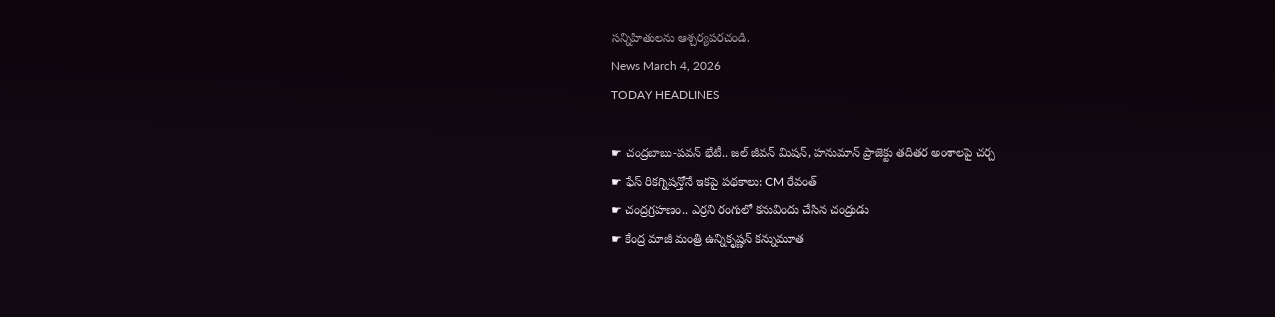సన్నిహితులను ఆశ్చర్యపరచండి.
News March 4, 2026
TODAY HEADLINES

☛ చంద్రబాబు-పవన్ భేటీ.. జల్ జీవన్ మిషన్, హనుమాన్ ప్రాజెక్టు తదితర అంశాలపై చర్చ
☛ ఫేస్ రికగ్నిషన్తోనే ఇకపై పథకాలు: CM రేవంత్
☛ చంద్రగ్రహణం.. ఎర్రని రంగులో కనువిందు చేసిన చంద్రుడు
☛ కేంద్ర మాజీ మంత్రి ఉన్నికృష్ణన్ కన్నుమూత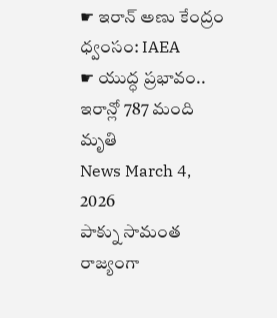☛ ఇరాన్ అణు కేంద్రం ధ్వంసం: IAEA
☛ యుద్ధ ప్రభావం.. ఇరాన్లో 787 మంది మృతి
News March 4, 2026
పాక్ను సామంత రాజ్యంగా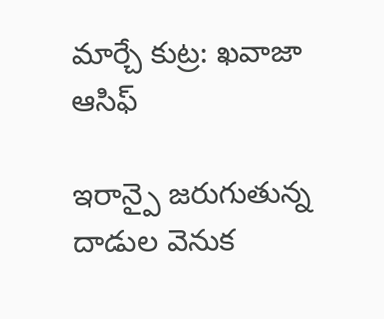మార్చే కుట్ర: ఖవాజా ఆసిఫ్

ఇరాన్పై జరుగుతున్న దాడుల వెనుక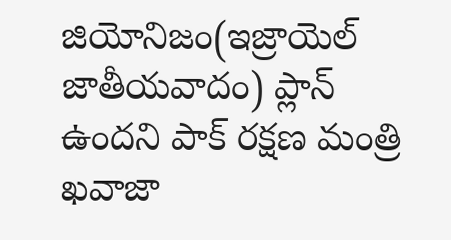జియోనిజం(ఇజ్రాయెల్ జాతీయవాదం) ప్లాన్ ఉందని పాక్ రక్షణ మంత్రి ఖవాజా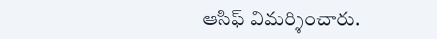ఆసిఫ్ విమర్శించారు.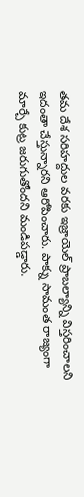తమ దేశ సరిహద్దుల వరకు ఇజ్రాయెల్ ప్రాబల్యాన్ని విస్తరించాలని ఇదంతా చేస్తున్నారని ఆరోపించారు. పాక్ను సామంత రాజ్యంగా మార్చే కుట్ర జరుగుతోందని మండిపడ్డారు.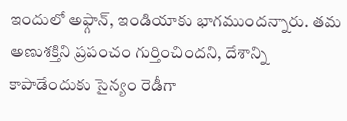ఇందులో అఫ్గాన్, ఇండియాకు భాగముందన్నారు. తమ అణుశక్తిని ప్రపంచం గుర్తించిందని, దేశాన్ని కాపాడేందుకు సైన్యం రెడీగా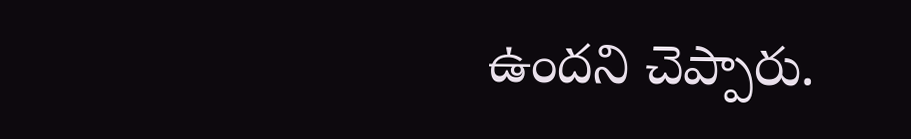ఉందని చెప్పారు.